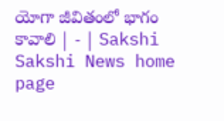యోగా జీవితంలో భాగం కావాలి | - | Sakshi
Sakshi News home page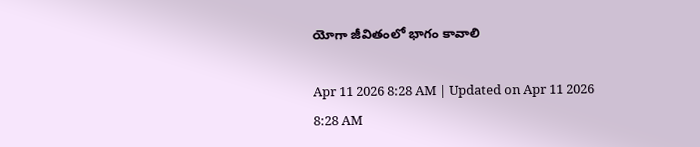యోగా జీవితంలో భాగం కావాలి

Apr 11 2026 8:28 AM | Updated on Apr 11 2026 8:28 AM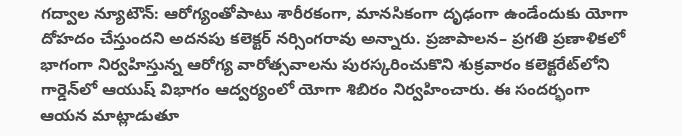గద్వాల న్యూటౌన్‌: ఆరోగ్యంతోపాటు శారీరకంగా, మానసికంగా దృఢంగా ఉండేందుకు యోగా దోహదం చేస్తుందని అదనపు కలెక్టర్‌ నర్సింగరావు అన్నారు. ప్రజాపాలన– ప్రగతి ప్రణాళికలో భాగంగా నిర్వహిస్తున్న ఆరోగ్య వారోత్సవాలను పురస్కరించుకొని శుక్రవారం కలెక్టరేట్‌లోని గార్డెన్‌లో ఆయుష్‌ విభాగం ఆద్వర్యంలో యోగా శిబిరం నిర్వహించారు. ఈ సందర్భంగా ఆయన మాట్లాడుతూ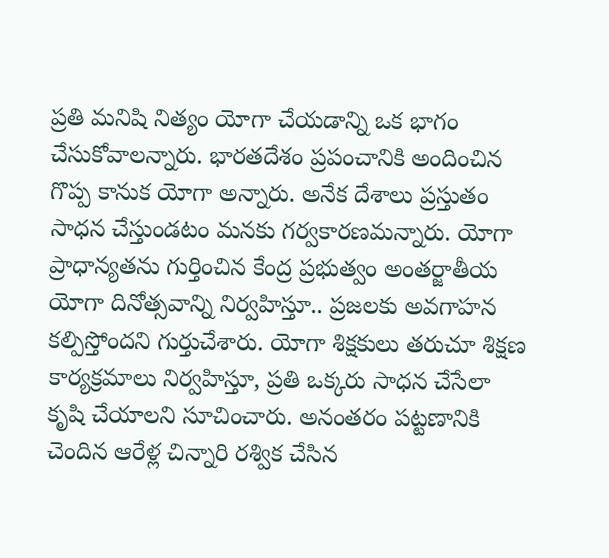ప్రతి మనిషి నిత్యం యోగా చేయడాన్ని ఒక భాగం చేసుకోవాలన్నారు. భారతదేశం ప్రపంచానికి అందించిన గొప్ప కానుక యోగా అన్నారు. అనేక దేశాలు ప్రస్తుతం సాధన చేస్తుండటం మనకు గర్వకారణమన్నారు. యోగా ప్రాధాన్యతను గుర్తించిన కేంద్ర ప్రభుత్వం అంతర్జాతీయ యోగా దినోత్సవాన్ని నిర్వహిస్తూ.. ప్రజలకు అవగాహన కల్పిస్తోందని గుర్తుచేశారు. యోగా శిక్షకులు తరుచూ శిక్షణ కార్యక్రమాలు నిర్వహిస్తూ, ప్రతి ఒక్కరు సాధన చేసేలా కృషి చేయాలని సూచించారు. అనంతరం పట్టణానికి చెందిన ఆరేళ్ల చిన్నారి రశ్విక చేసిన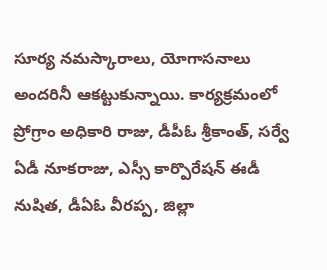సూర్య నమస్కారాలు, యోగాసనాలు అందరినీ ఆకట్టుకున్నాయి. కార్యక్రమంలో ప్రోగ్రాం అధికారి రాజు, డీపీఓ శ్రీకాంత్‌, సర్వే ఏడీ నూకరాజు, ఎస్సీ కార్పొరేషన్‌ ఈడీ నుషిత, డీఏఓ వీరప్ప, జిల్లా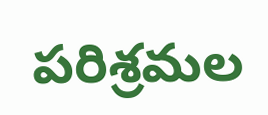పరిశ్రమల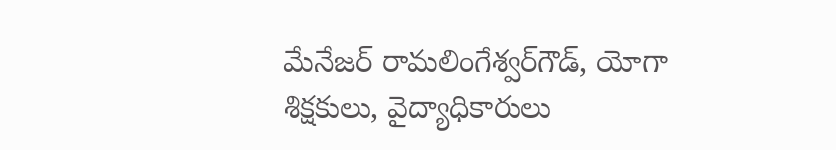మేనేజర్‌ రామలింగేశ్వర్‌గౌడ్‌, యోగా శిక్షకులు, వైద్యాధికారులు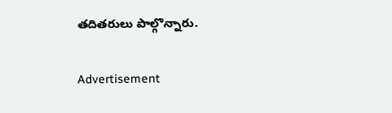తదితరులు పాల్గొన్నారు.

Advertisement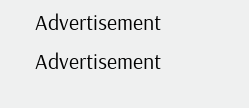Advertisement
Advertisement